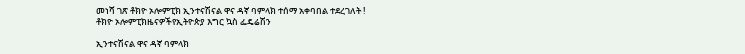መነሻ ገጽ ቶክዮ ኦሎምፒክ ኢንተናሽናል ዋና ዳኛ ባምላክ ተሰማ አቀባበል ተደረገለት !
ቶክዮ ኦሎምፒክዜናዎችየኢትዮጵያ እግር ኳስ ፌዴሬሽን

ኢንተናሽናል ዋና ዳኛ ባምላክ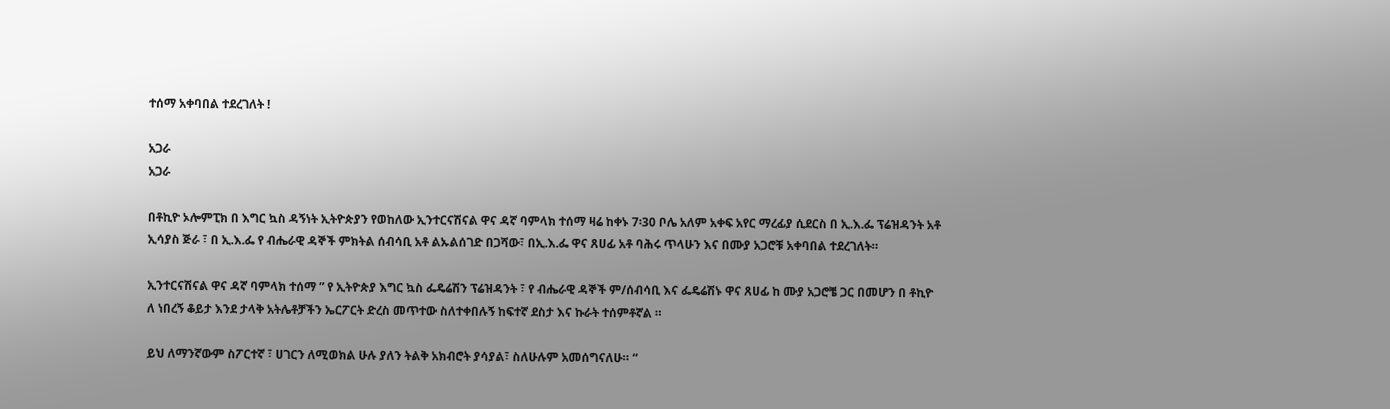ተሰማ አቀባበል ተደረገለት !

አጋራ
አጋራ

በቶኪዮ ኦሎምፒክ በ እግር ኳስ ዳኝነት ኢትዮጵያን የወከለው ኢንተርናሽናል ዋና ዳኛ ባምላክ ተሰማ ዛሬ ከቀኑ 7፡30 ቦሌ አለም አቀፍ አየር ማረፊያ ሲደርስ በ ኢ.እ.ፌ ፕሬዝዳንት አቶ ኢሳያስ ጅራ ፣ በ ኢ.እ.ፌ የ ብሔራዊ ዳኞች ምክትል ሰብሳቢ አቶ ልኡልሰገድ በጋሻው፣ በኢ.እ.ፌ ዋና ጸሀፊ አቶ ባሕሩ ጥላሁን እና በሙያ አጋሮቹ አቀባበል ተደረገለት።

ኢንተርናሽናል ዋና ዳኛ ባምላክ ተሰማ ” የ ኢትዮጵያ እግር ኳስ ፌዴሬሽን ፕሬዝዳንት ፣ የ ብሔራዊ ዳኞች ም/ሰብሳቢ እና ፌዴሬሽኑ ዋና ጸሀፊ ከ ሙያ አጋሮቼ ጋር በመሆን በ ቶኪዮ ለ ነበረኝ ቆይታ እንደ ታላቅ አትሌቶቻችን ኤርፖርት ድረስ መጥተው ስለተቀበሉኝ ከፍተኛ ደስታ እና ኩራት ተሰምቶኛል ።

ይህ ለማንኛውም ስፖርተኛ ፣ ሀገርን ለሚወክል ሁሉ ያለን ትልቅ አክብሮት ያሳያል፣ ስለሁሉም አመሰግናለሁ። “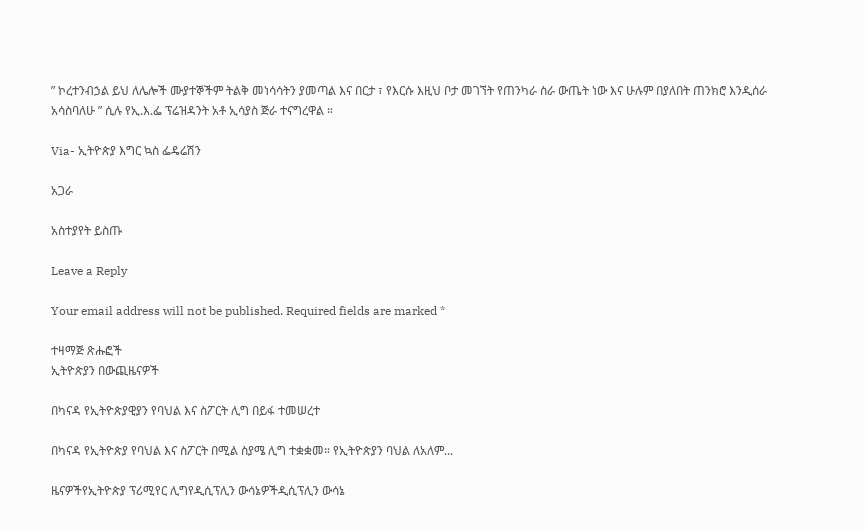” ኮረተንብኃል ይህ ለሌሎች ሙያተኞችም ትልቅ መነሳሳትን ያመጣል እና በርታ ፣ የእርሱ እዚህ ቦታ መገኘት የጠንካራ ስራ ውጤት ነው እና ሁሉም በያለበት ጠንክሮ እንዲሰራ አሳስባለሁ ” ሲሉ የኢ.እ.ፌ ፕሬዝዳንት አቶ ኢሳያስ ጅራ ተናግረዋል ።

Via- ኢትዮጵያ እግር ኳስ ፌዴሬሽን

አጋራ

አስተያየት ይስጡ

Leave a Reply

Your email address will not be published. Required fields are marked *

ተዛማጅ ጽሑፎች
ኢትዮጵያን በውጪዜናዎች

በካናዳ የኢትዮጵያዊያን የባህል እና ስፖርት ሊግ በይፋ ተመሠረተ

በካናዳ የኢትዮጵያ የባህል እና ስፖርት በሚል ስያሜ ሊግ ተቋቋመ። የኢትዮጵያን ባህል ለአለም...

ዜናዎችየኢትዮጵያ ፕሪሚየር ሊግየዲሲፕሊን ውሳኔዎችዲሲፕሊን ውሳኔ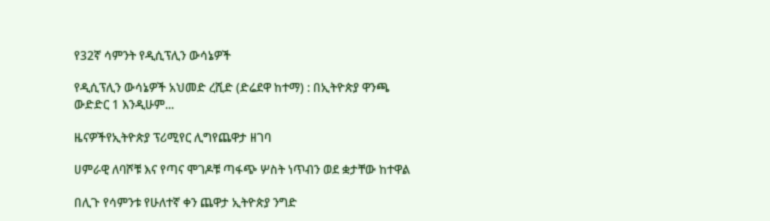የ32ኛ ሳምንት የዲሲፕሊን ውሳኔዎች

የዲሲፕሊን ውሳኔዎች አህመድ ረሺድ (ድሬደዋ ከተማ) : በኢትዮጵያ ዋንጫ ውድድር 1 እንዲሁም...

ዜናዎችየኢትዮጵያ ፕሪሚየር ሊግየጨዋታ ዘገባ

ሀምራዊ ለባሾቹ እና የጣና ሞገዶቹ ጣፋጭ ሦስት ነጥብን ወደ ቋታቸው ከተዋል

በሊጉ የሳምንቱ የሁለተኛ ቀን ጨዋታ ኢትዮጵያ ንግድ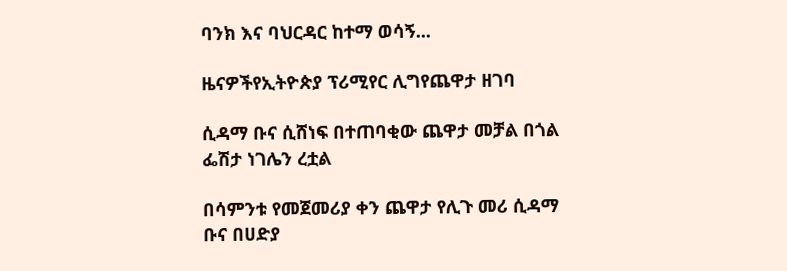ባንክ እና ባህርዳር ከተማ ወሳኝ...

ዜናዎችየኢትዮጵያ ፕሪሚየር ሊግየጨዋታ ዘገባ

ሲዳማ ቡና ሲሸነፍ በተጠባቂው ጨዋታ መቻል በጎል ፌሽታ ነገሌን ረቷል

በሳምንቱ የመጀመሪያ ቀን ጨዋታ የሊጉ መሪ ሲዳማ ቡና በሀድያ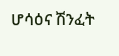ሆሳዕና ሽንፈት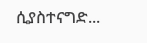ሲያስተናግድ...